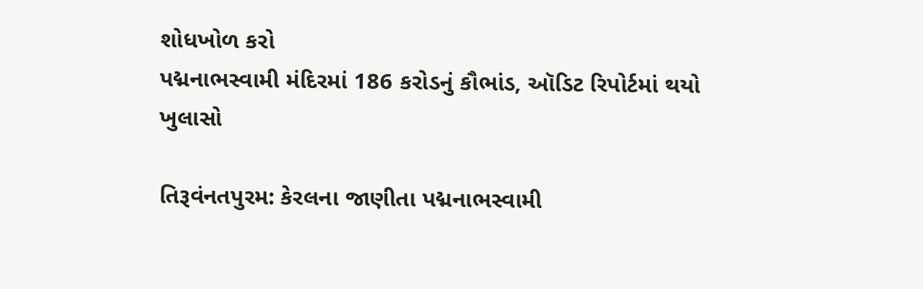શોધખોળ કરો
પદ્મનાભસ્વામી મંદિરમાં 186 કરોડનું કૌભાંડ, ઑડિટ રિપોર્ટમાં થયો ખુલાસો

તિરૂવંનતપુરમ: કેરલના જાણીતા પદ્મનાભસ્વામી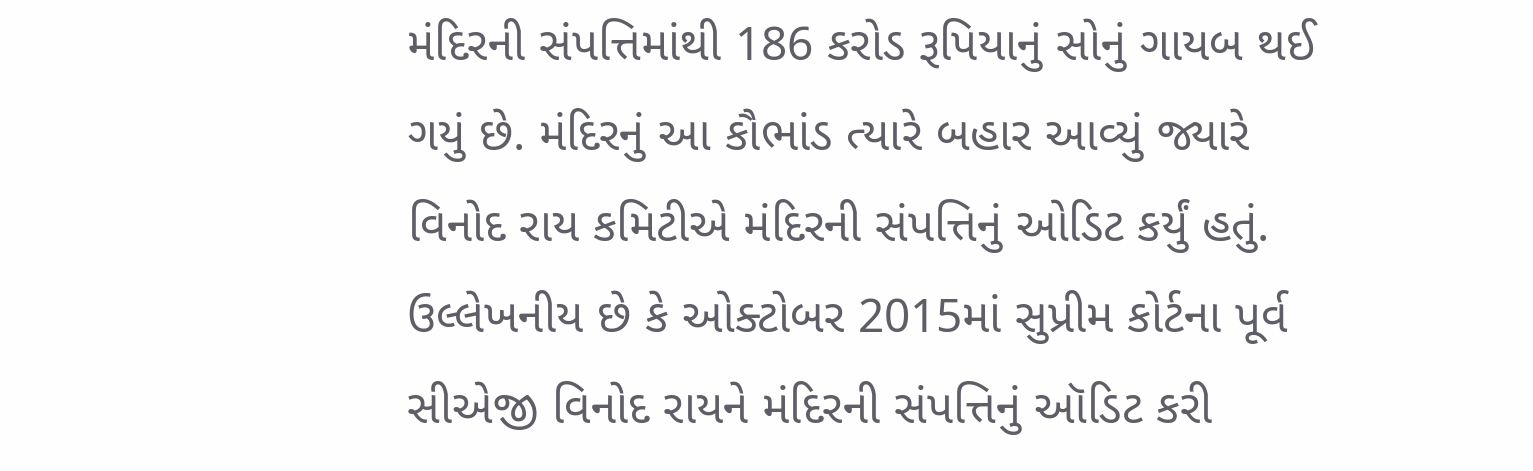મંદિરની સંપત્તિમાંથી 186 કરોડ રૂપિયાનું સોનું ગાયબ થઈ ગયું છે. મંદિરનું આ કૌભાંડ ત્યારે બહાર આવ્યું જ્યારે વિનોદ રાય કમિટીએ મંદિરની સંપત્તિનું ઓડિટ કર્યું હતું. ઉલ્લેખનીય છે કે ઓક્ટોબર 2015માં સુપ્રીમ કોર્ટના પૂર્વ સીએજી વિનોદ રાયને મંદિરની સંપત્તિનું ઑડિટ કરી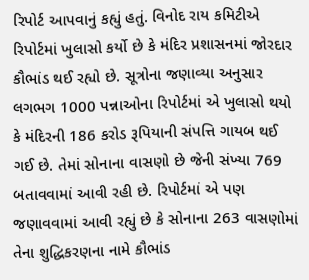રિપોર્ટ આપવાનું કહ્યું હતું. વિનોદ રાય કમિટીએ રિપોર્ટમાં ખુલાસો કર્યો છે કે મંદિર પ્રશાસનમાં જોરદાર કૌભાંડ થઈ રહ્યો છે. સૂત્રોના જણાવ્યા અનુસાર લગભગ 1000 પન્નાઓના રિપોર્ટમાં એ ખુલાસો થયો કે મંદિરની 186 કરોડ રૂપિયાની સંપત્તિ ગાયબ થઈ ગઈ છે. તેમાં સોનાના વાસણો છે જેની સંખ્યા 769 બતાવવામાં આવી રહી છે. રિપોર્ટમાં એ પણ જણાવવામાં આવી રહ્યું છે કે સોનાના 263 વાસણોમાં તેના શુદ્ધિકરણના નામે કૌભાંડ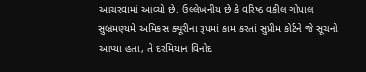આચરવામાં આવ્યો છે. ઉલ્લેખનીય છે કે વરિષ્ઠ વકીલ ગોપાલ સુબ્રમણ્યમે અમિકસ ક્યૂરીના રૂપમાં કામ કરતાં સુપ્રીમ કોર્ટને જે સૂચનો આપ્યા હતા, તે દરમિયાન વિનોદ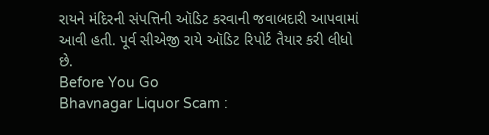રાયને મંદિરની સંપત્તિની ઑડિટ કરવાની જવાબદારી આપવામાં આવી હતી. પૂર્વ સીએજી રાયે ઑડિટ રિપોર્ટ તૈયાર કરી લીધો છે.
Before You Go
Bhavnagar Liquor Scam :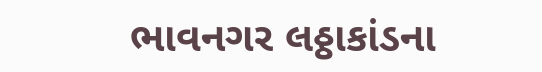ભાવનગર લઠ્ઠાકાંડના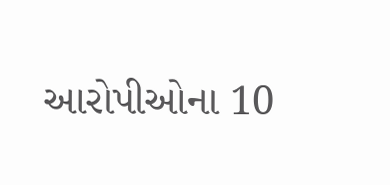આરોપીઓના 10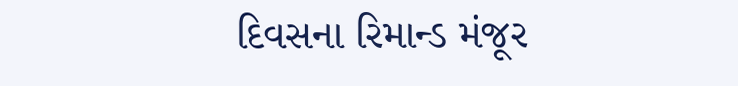દિવસના રિમાન્ડ મંજૂર